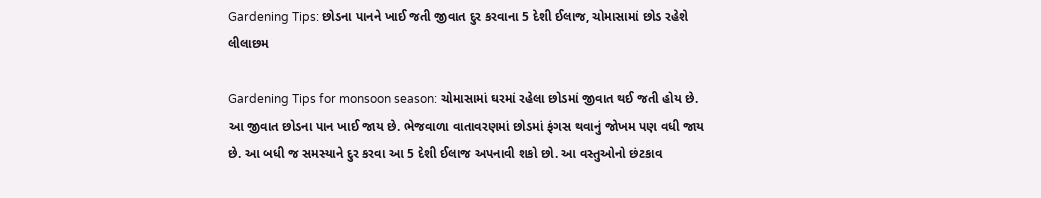Gardening Tips: છોડના પાનને ખાઈ જતી જીવાત દુર કરવાના 5 દેશી ઈલાજ, ચોમાસામાં છોડ રહેશે લીલાછમ

Gardening Tips for monsoon season: ચોમાસામાં ઘરમાં રહેલા છોડમાં જીવાત થઈ જતી હોય છે. આ જીવાત છોડના પાન ખાઈ જાય છે. ભેજવાળા વાતાવરણમાં છોડમાં ફંગસ થવાનું જોખમ પણ વધી જાય છે. આ બધી જ સમસ્યાને દુર કરવા આ 5 દેશી ઈલાજ અપનાવી શકો છો. આ વસ્તુઓનો છંટકાવ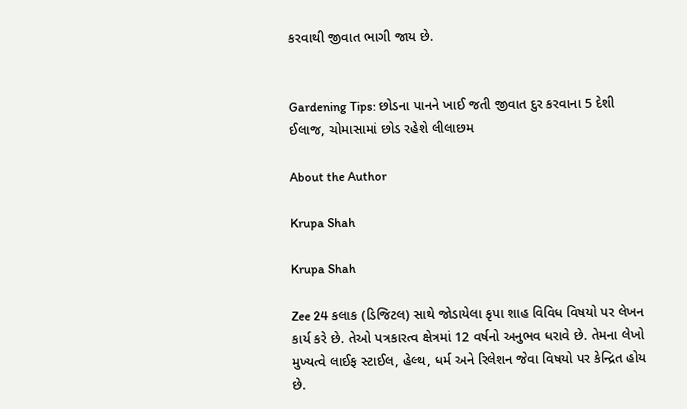કરવાથી જીવાત ભાગી જાય છે.


Gardening Tips: છોડના પાનને ખાઈ જતી જીવાત દુર કરવાના 5 દેશી ઈલાજ, ચોમાસામાં છોડ રહેશે લીલાછમ

About the Author

Krupa Shah

Krupa Shah

Zee 24 કલાક (ડિજિટલ) સાથે જોડાયેલા કૃપા શાહ વિવિધ વિષયો પર લેખન કાર્ય કરે છે. તેઓ પત્રકારત્વ ક્ષેત્રમાં 12 વર્ષનો અનુભવ ધરાવે છે. તેમના લેખો મુખ્યત્વે લાઈફ સ્ટાઈલ, હેલ્થ, ધર્મ અને રિલેશન જેવા વિષયો પર કેન્દ્રિત હોય છે.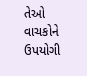તેઓ વાચકોને ઉપયોગી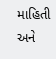માહિતી અને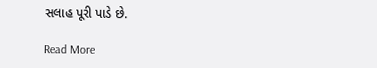સલાહ પૂરી પાડે છે.

Read More